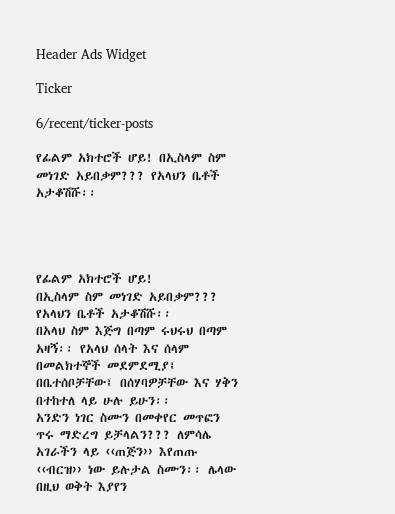Header Ads Widget

Ticker

6/recent/ticker-posts

የፊልም አክተሮች ሆይ! በኢስላም ስም መነገድ አይበቃም??? የአላህን ቤቶች አታቆሽሹ፡፡




የፊልም አክተሮች ሆይ!
በኢስላም ስም መነገድ አይበቃም???
የአላህን ቤቶች አታቆሽሹ፡፡
በአላህ ስም እጅግ በጣም ሩህሩህ በጣም አዛኝ፡፡ የአላህ ሰላት እና ሰላም በመልክተኞች መደምደሚያ፤ በቤተሰቦቻቸው፤ በሰሃባዎቻቸው እና ሃቅን በተከተለ ላይ ሁሉ ይሁን፡፡
አንድን ነገር ስሙን በመቀየር መጥፎን ጥሩ ማድረግ ይቻላልን??? ለምሳሌ አገራችን ላይ ‹‹ጠጅን›› እየጠጡ ‹‹ብርዝ›› ነው ይሉታል ስሙን፡፡ ሌላው በዚህ ወቅት እያየን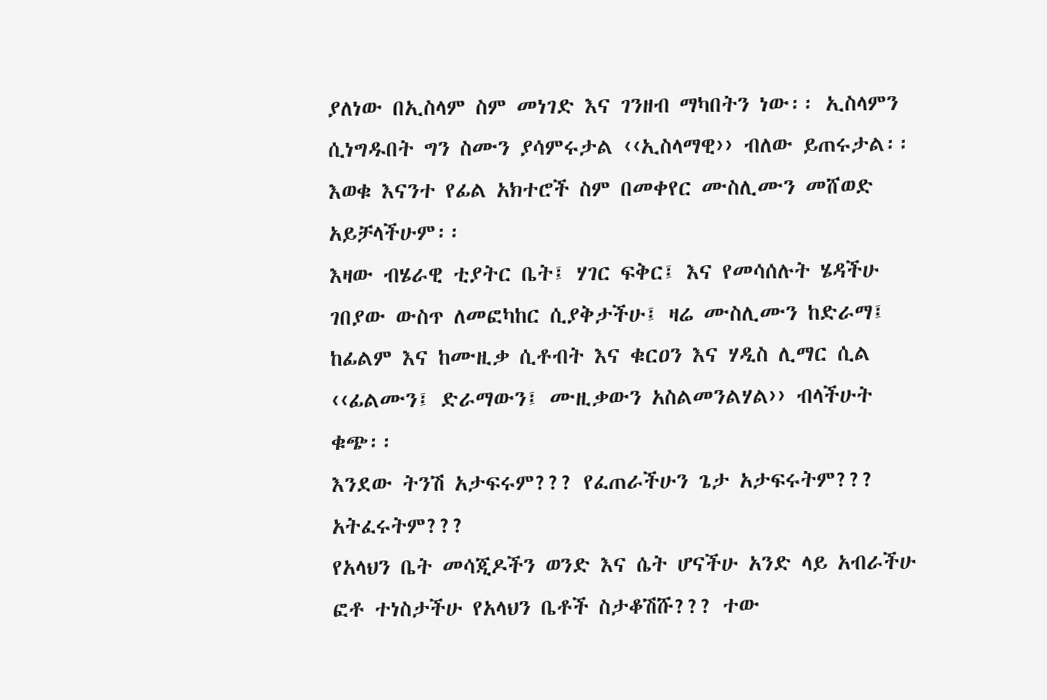ያለነው በኢስላም ስም መነገድ እና ገንዘብ ማካበትን ነው፡፡ ኢስላምን ሲነግዱበት ግን ስሙን ያሳምሩታል ‹‹ኢስላማዊ›› ብለው ይጠሩታል፡፡ እወቁ እናንተ የፊል አክተሮች ስም በመቀየር ሙስሊሙን መሸወድ አይቻላችሁም፡፡
እዛው ብሄራዊ ቲያትር ቤት፤ ሃገር ፍቅር፤ እና የመሳሰሉት ሄዳችሁ ገበያው ውስጥ ለመፎካከር ሲያቅታችሁ፤ ዛሬ ሙስሊሙን ከድራማ፤ ከፊልም እና ከሙዚቃ ሲቶብት እና ቁርዐን እና ሃዲስ ሊማር ሲል ‹‹ፊልሙን፤ ድራማውን፤ ሙዚቃውን አስልመንልሃል›› ብላችሁት ቁጭ፡፡
እንደው ትንሽ አታፍሩም??? የፈጠራችሁን ጌታ አታፍሩትም??? አትፈሩትም???
የአላህን ቤት መሳጂዶችን ወንድ እና ሴት ሆናችሁ አንድ ላይ አብራችሁ ፎቶ ተነስታችሁ የአላህን ቤቶች ስታቆሽሹ??? ተው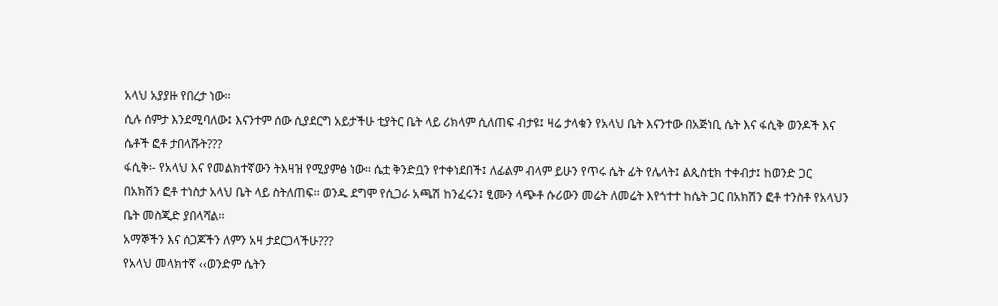አላህ አያያዙ የበረታ ነው፡፡
ሲሉ ሰምታ እንደሚባለው፤ እናንተም ሰው ሲያደርግ አይታችሁ ቲያትር ቤት ላይ ሪክላም ሲለጠፍ ብታዩ፤ ዛሬ ታላቁን የአላህ ቤት እናንተው በአጅነቢ ሴት እና ፋሲቅ ወንዶች እና ሴቶች ፎቶ ታበላሹት???
ፋሲቅ፡- የአላህ እና የመልክተኛውን ትእዛዝ የሚያምፅ ነው፡፡ ሴቷ ቅንድቧን የተቀነደበች፤ ለፊልም ብላም ይሁን የጥሩ ሴት ፊት የሌላት፤ ልጲስቲክ ተቀብታ፤ ከወንድ ጋር በአክሽን ፎቶ ተነስታ አላህ ቤት ላይ ስትለጠፍ፡፡ ወንዱ ደግሞ የሲጋራ አጫሽ ከንፈሩን፤ ፂሙን ላጭቶ ሱሪውን መሬት ለመሬት እየጎተተ ከሴት ጋር በአክሽን ፎቶ ተንስቶ የአላህን ቤት መስጂድ ያበላሻል፡፡
አማኞችን እና ሰጋጆችን ለምን አዛ ታደርጋላችሁ???
የአላህ መላክተኛ ‹‹ወንድም ሴትን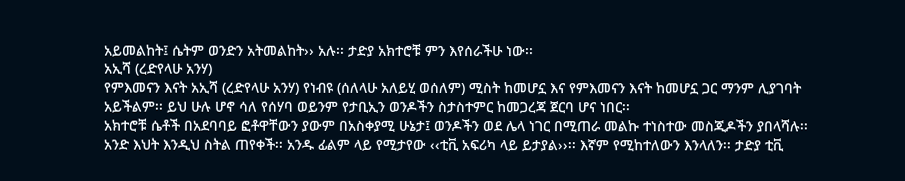አይመልከት፤ ሴትም ወንድን አትመልከት›› አሉ፡፡ ታድያ አክተሮቹ ምን እየሰራችሁ ነው፡፡
አኢሻ (ረድየላሁ አንሃ)
የምእመናን እናት አኢሻ (ረድየላሁ አንሃ) የነብዩ (ሰለላሁ አለይሂ ወሰለም) ሚስት ከመሆኗ እና የምእመናን እናት ከመሆኗ ጋር ማንም ሊያገባት አይችልም፡፡ ይህ ሁሉ ሆኖ ሳለ የሰሃባ ወይንም የታቢኢን ወንዶችን ስታስተምር ከመጋረጃ ጀርባ ሆና ነበር፡፡
አክተሮቹ ሴቶች በአደባባይ ፎቶዋቸውን ያውም በአስቀያሚ ሁኔታ፤ ወንዶችን ወደ ሌላ ነገር በሚጠራ መልኩ ተነስተው መስጂዶችን ያበላሻሉ፡፡
አንድ እህት እንዲህ ስትል ጠየቀች፡፡ አንዱ ፊልም ላይ የሚታየው ‹‹ቲቪ አፍሪካ ላይ ይታያል››፡፡ እኛም የሚከተለውን እንላለን፡፡ ታድያ ቲቪ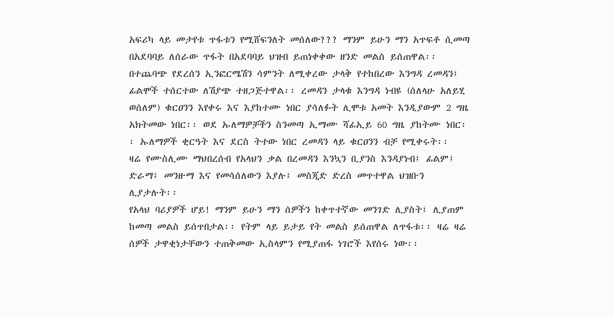አፍሪካ ላይ መታየቱ ጥፋቱን የሚሸፍንለት መሰለው??? ማንም ይሁን ማን አጥፍቶ ሲመጣ በአደባባይ ለሰራው ጥፋት በአደባባይ ህዝብ ይጠነቀቀው ዘንድ መልስ ይሰጠዋል፡፡
በተጨባጭ የደረሰን ኢንፎርሜሽን ሳምንት ለሚቀረው ታላቅ የተከበረው እንግዳ ረመዳን፤ ፊልሞች ተሰርተው ለሽያጭ ተዘጋጅተዋል፡፡ ረመዳን ታላቁ እንግዳ ነብዩ (ሰለላሁ አለይሂ ወሰለም) ቁርዐንን እየቀሩ እና እያከተሙ ነበር ያሳለፉት ሊሞቱ አመት እንዲያውም 2 ግዜ አክትመው ነበር፡፡ ወደ ኡለማዎቻችን ስንመጣ ኢማሙ ሻፊኢይ 60 ግዜ ያከትሙ ነበር፡፡ ኡለማዎች ቂርዓት እና ደርስ ትተው ነበር ረመዳን ላይ ቁርዐንን ብቻ የሚቀሩት፡፡
ዛሬ የሙስሊሙ ማህበረሰብ የአላህን ቃል በረመዳን እንኳን ቢያንስ እንዳያነብ፤ ፊልም፤ ድራማ፤ መንዙማ እና የመሳሰለውን እያሉ፤ መስጂድ ድረስ መጥተዋል ህዝቡን ሊያታሉት፡፡
የአላህ ባሪያዎች ሆይ! ማንም ይሁን ማን ሰዎችን ከቀጥተኛው መንገድ ሊያስት፤ ሊያጠም ከመጣ መልስ ይሰጥበታል፡፡ የትም ላይ ይታይ የት መልስ ይሰጠዋል ለጥፋቱ፡፡ ዛሬ ዛሬ ሰዎች ታዋቂነታቸውን ተጠቅመው ኢስላምን የሚያጠፋ ነገሮች እየሰሩ ነው፡፡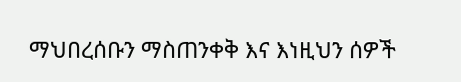ማህበረሰቡን ማስጠንቀቅ እና እነዚህን ሰዎች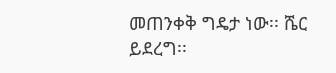መጠንቀቅ ግዴታ ነው፡፡ ሼር ይደረግ፡፡